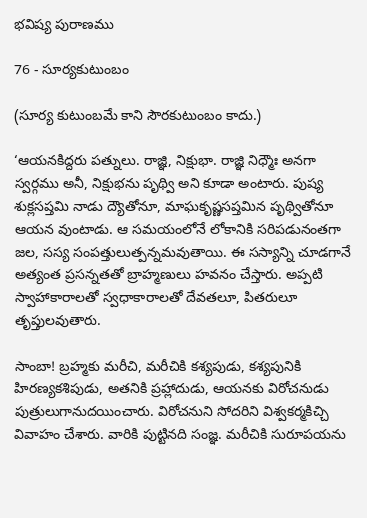భవిష్య పురాణము

76 - సూర్యకుటుంబం

(సూర్య కుటుంబమే కాని సౌరకుటుంబం కాదు.)

‘ఆయనకిద్దరు పత్నులు. రాజ్ఞి, నిక్షుభా. రాజ్ఞి నిధ్మౌః అనగా స్వర్గము అనీ, నిక్షుభను పృథ్వి అని కూడా అంటారు. పుష్య శుక్లసప్తమి నాడు ద్యౌతోనూ, మాఘకృష్ణసప్తమిన పృథ్వితోనూ ఆయన వుంటాడు. ఆ సమయంలోనే లోకానికి సరిపడునంతగా జల, సస్య సంపత్తులుత్పన్నమవుతాయి. ఈ సస్యాన్ని చూడగానే అత్యంత ప్రసన్నతతో బ్రాహ్మణులు హవనం చేస్తారు. అప్పటి స్వాహాకారాలతో స్వధాకారాలతో దేవతలూ, పితరులూ తృప్తులవుతారు.

సాంబా! బ్రహ్మకు మరీచి, మరీచికి కశ్యపుడు, కశ్యపునికి హిరణ్యకశిపుడు, అతనికి ప్రహ్లాదుడు, ఆయనకు విరోచనుడు పుత్రులుగానుదయించారు. విరోచనుని సోదరిని విశ్వకర్మకిచ్చి వివాహం చేశారు. వారికి పుట్టినది సంజ్ఞ. మరీచికి సురూపయను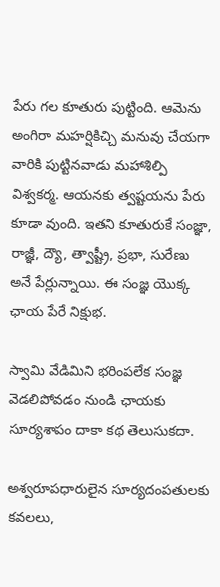పేరు గల కూతురు పుట్టింది. ఆమెను అంగిరా మహర్షికిచ్చి మనువు చేయగా వారికి పుట్టినవాడు మహాశిల్పి విశ్వకర్మ. ఆయనకు త్వష్టయను పేరు కూడా వుంది. ఇతని కూతురుకే సంజ్ఞా, రాజ్ఞీ, ద్యౌ, త్వాష్ట్రీ, ప్రభా, సురేణు అనే పేర్లున్నాయి. ఈ సంజ్ఞ యొక్క ఛాయ పేరే నిక్షుభ.

స్వామి వేడిమిని భరింపలేక సంజ్ఞ వెడలిపోవడం నుండి ఛాయకు సూర్యశాపం దాకా కథ తెలుసుకదా.

అశ్వరూపధారులైన సూర్యదంపతులకు కవలలు,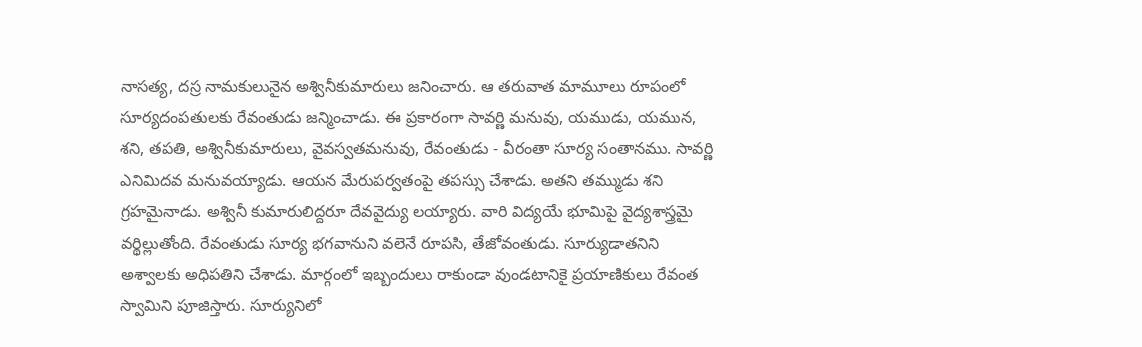నాసత్య, దస్ర నామకులునైన అశ్వినీకుమారులు జనించారు. ఆ తరువాత మామూలు రూపంలో సూర్యదంపతులకు రేవంతుడు జన్మించాడు. ఈ ప్రకారంగా సావర్ణి మనువు, యముడు, యమున, శని, తపతి, అశ్వినీకుమారులు, వైవస్వతమనువు, రేవంతుడు - వీరంతా సూర్య సంతానము. సావర్ణి ఎనిమిదవ మనువయ్యాడు. ఆయన మేరుపర్వతంపై తపస్సు చేశాడు. అతని తమ్ముడు శని గ్రహమైనాడు. అశ్వినీ కుమారులిద్దరూ దేవవైద్యు లయ్యారు. వారి విద్యయే భూమిపై వైద్యశాస్త్రమై వర్థిల్లుతోంది. రేవంతుడు సూర్య భగవానుని వలెనే రూపసి, తేజోవంతుడు. సూర్యుడాతనిని అశ్వాలకు అధిపతిని చేశాడు. మార్గంలో ఇబ్బందులు రాకుండా వుండటానికై ప్రయాణికులు రేవంత స్వామిని పూజిస్తారు. సూర్యునిలో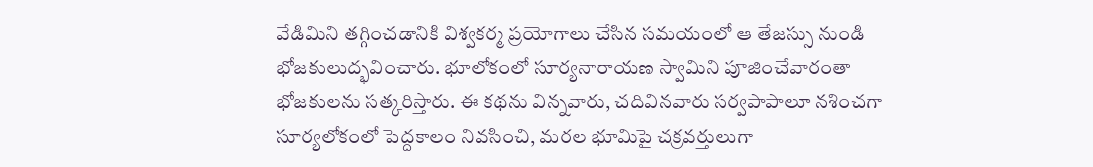వేడిమిని తగ్గించడానికి విశ్వకర్మ ప్రయోగాలు చేసిన సమయంలో ఆ తేజస్సు నుండి భోజకులుద్భవించారు. భూలోకంలో సూర్యనారాయణ స్వామిని పూజించేవారంతా భోజకులను సత్కరిస్తారు. ఈ కథను విన్నవారు, చదివినవారు సర్వపాపాలూ నశించగా సూర్యలోకంలో పెద్దకాలం నివసించి, మరల భూమిపై చక్రవర్తులుగా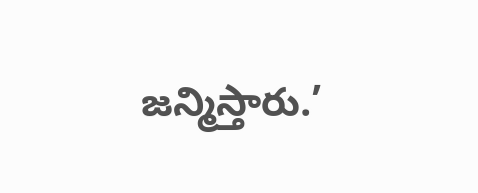జన్మిస్తారు.’